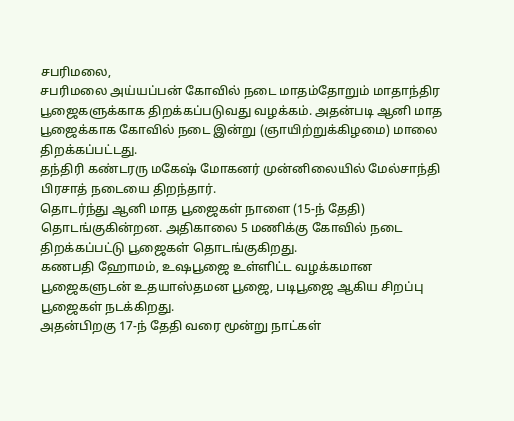சபரிமலை,
சபரிமலை அய்யப்பன் கோவில் நடை மாதம்தோறும் மாதாந்திர பூஜைகளுக்காக திறக்கப்படுவது வழக்கம். அதன்படி ஆனி மாத பூஜைக்காக கோவில் நடை இன்று (ஞாயிற்றுக்கிழமை) மாலை திறக்கப்பட்டது.
தந்திரி கண்டரரு மகேஷ் மோகனர் முன்னிலையில் மேல்சாந்தி பிரசாத் நடையை திறந்தார்.
தொடர்ந்து ஆனி மாத பூஜைகள் நாளை (15-ந் தேதி) தொடங்குகின்றன. அதிகாலை 5 மணிக்கு கோவில் நடை திறக்கப்பட்டு பூஜைகள் தொடங்குகிறது.
கணபதி ஹோமம், உஷபூஜை உள்ளிட்ட வழக்கமான பூஜைகளுடன் உதயாஸ்தமன பூஜை, படிபூஜை ஆகிய சிறப்பு பூஜைகள் நடக்கிறது.
அதன்பிறகு 17-ந் தேதி வரை மூன்று நாட்கள்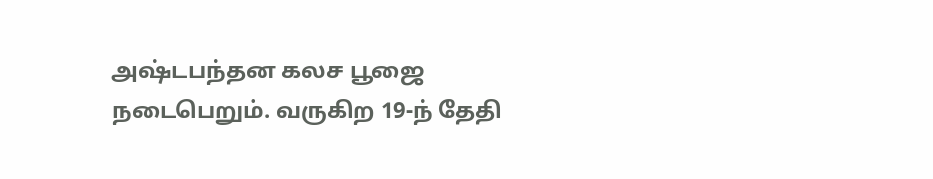அஷ்டபந்தன கலச பூஜை நடைபெறும். வருகிற 19-ந் தேதி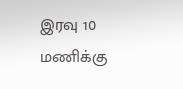இரவு 10 மணிக்கு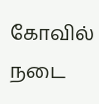கோவில் நடை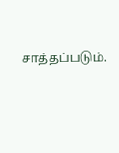சாத்தப்படும்.